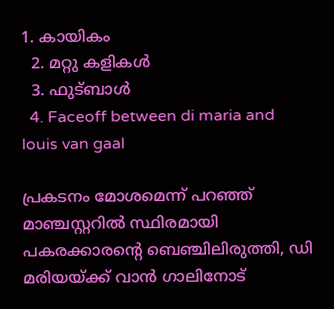1. കായികം
  2. മറ്റു കളികള്‍
  3. ഫുട്ബാള്‍
  4. Faceoff between di maria and louis van gaal

പ്രകടനം മോശമെന്ന് പറഞ്ഞ് മാഞ്ചസ്റ്ററിൽ സ്ഥിരമായി പകരക്കാരൻ്റെ ബെഞ്ചിലിരുത്തി, ഡി മരിയയ്ക്ക് വാൻ ഗാലിനോട്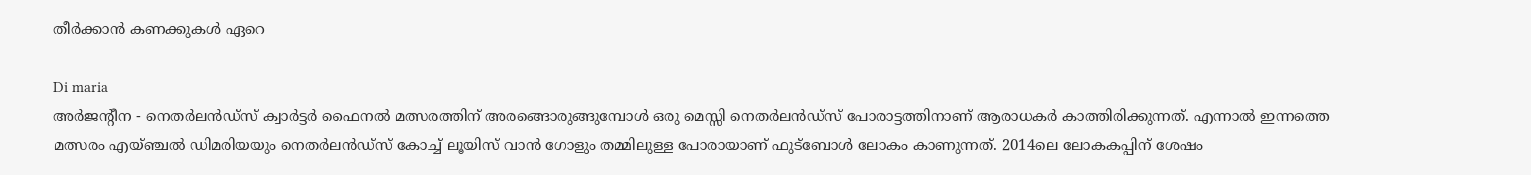തീർക്കാൻ കണക്കുകൾ ഏറെ

Di maria
അർജൻ്റീന - നെതർലൻഡ്സ് ക്വാർട്ടർ ഫൈനൽ മത്സരത്തിന് അരങ്ങൊരുങ്ങുമ്പോൾ ഒരു മെസ്സി നെതർലൻഡ്സ് പോരാട്ടത്തിനാണ് ആരാധകർ കാത്തിരിക്കുന്നത്. എന്നാൽ ഇന്നത്തെ മത്സരം എയ്ഞ്ചൽ ഡിമരിയയും നെതർലൻഡ്സ് കോച്ച് ലൂയിസ് വാൻ ഗോളും തമ്മിലുള്ള പോരായാണ് ഫുട്ബോൾ ലോകം കാണുന്നത്. 2014ലെ ലോകകപ്പിന് ശേഷം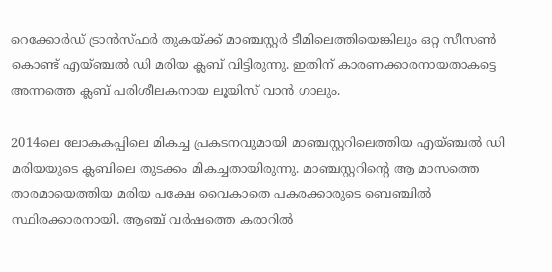റെക്കോർഡ് ട്രാൻസ്ഫർ തുകയ്ക്ക് മാഞ്ചസ്റ്റർ ടീമിലെത്തിയെങ്കിലും ഒറ്റ സീസൺ കൊണ്ട് എയ്ഞ്ചൽ ഡി മരിയ ക്ലബ് വിട്ടിരുന്നു. ഇതിന് കാരണക്കാരനായതാകട്ടെ അന്നത്തെ ക്ലബ് പരിശീലകനായ ലൂയിസ് വാൻ ഗാലും.

2014ലെ ലോകകപ്പിലെ മികച്ച പ്രകടനവുമായി മാഞ്ചസ്റ്ററിലെത്തിയ എയ്ഞ്ചൽ ഡി മരിയയുടെ ക്ലബിലെ തുടക്കം മികച്ചതായിരുന്നു. മാഞ്ചസ്റ്ററിൻ്റെ ആ മാസത്തെ താരമായെത്തിയ മരിയ പക്ഷേ വൈകാതെ പകരക്കാരുടെ ബെഞ്ചിൽ സ്ഥിരക്കാരനായി. ആഞ്ച് വർഷത്തെ കരാറിൽ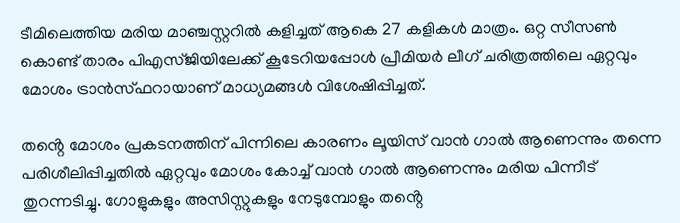ടീമിലെത്തിയ മരിയ മാഞ്ചസ്റ്ററിൽ കളിച്ചത് ആകെ 27 കളികൾ മാത്രം. ഒറ്റ സീസൺ കൊണ്ട് താരം പിഎസ്ജിയിലേക്ക് കൂടേറിയപ്പോൾ പ്രീമിയർ ലീഗ് ചരിത്രത്തിലെ ഏറ്റവും മോശം ട്രാൻസ്ഫറായാണ് മാധ്യമങ്ങൾ വിശേഷിപ്പിച്ചത്.

തൻ്റെ മോശം പ്രകടനത്തിന് പിന്നിലെ കാരണം ലൂയിസ് വാൻ ഗാൽ ആണെന്നും തന്നെ പരിശീലിപ്പിച്ചതിൽ ഏറ്റവും മോശം കോച്ച് വാൻ ഗാൽ ആണെന്നും മരിയ പിന്നീട് തുറന്നടിച്ചു. ഗോളുകളും അസിസ്റ്റുകളും നേടുമ്പോളും തൻ്റെ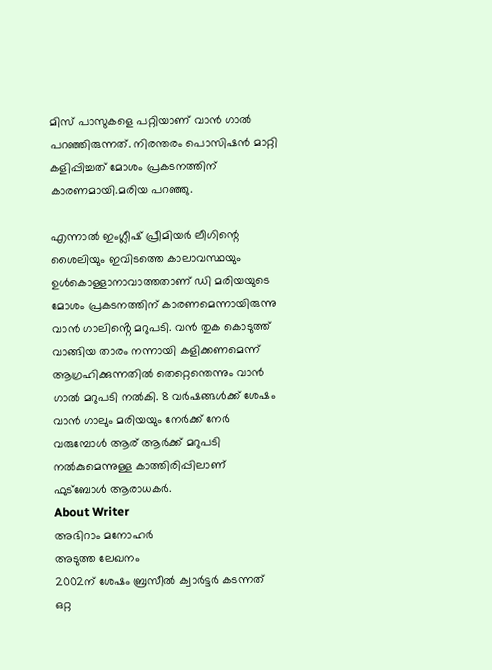മിസ് പാസുകളെ പറ്റിയാണ് വാൻ ഗാൽ പറഞ്ഞിരുന്നത്. നിരന്തരം പൊസിഷൻ മാറ്റി കളിപ്പിച്ചത് മോശം പ്രകടനത്തിന് കാരണമായി.മരിയ പറഞ്ഞു.

എന്നാൽ ഇംഗ്ലീഷ് പ്രീമിയര്‍ ലീഗിന്റെ ശൈലിയും ഇവിടത്തെ കാലാവസ്ഥയും ഉള്‍കൊള്ളാനാവാത്തതാണ് ഡി മരിയയുടെ മോശം പ്രകടനത്തിന് കാരണമെന്നായിരുന്നു വാന്‍ ഗാലിൻ്റെ മറുപടി. വൻ തുക കൊടുത്ത് വാങ്ങിയ താരം നന്നായി കളിക്കണമെന്ന് ആഗ്രഹിക്കുന്നതിൽ തെറ്റെന്തെന്നും വാൻ ഗാൽ മറുപടി നൽകി. 8 വർഷങ്ങൾക്ക് ശേഷം വാൻ ഗാലും മരിയയും നേർക്ക് നേർ വരുമ്പോൾ ആര് ആർക്ക് മറുപടി നൽകുമെന്നുള്ള കാത്തിരിപ്പിലാണ് ഫുട്ബോൾ ആരാധകർ.
About Writer
അഭിറാം മനോഹർ
അടുത്ത ലേഖനം
2002ന് ശേഷം ബ്രസീൽ ക്വാർട്ടർ കടന്നത് ഒറ്റ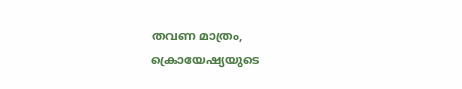തവണ മാത്രം, ക്രൊയേഷ്യയുടെ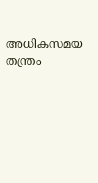അധികസമയ തന്ത്രം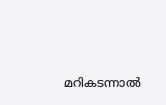മറികടന്നാൽ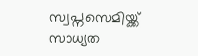സ്വപ്നസെമിയ്ക്ക് സാധ്യത